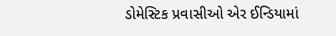ડોમેસ્ટિક પ્રવાસીઓ એર ઈન્ડિયામાં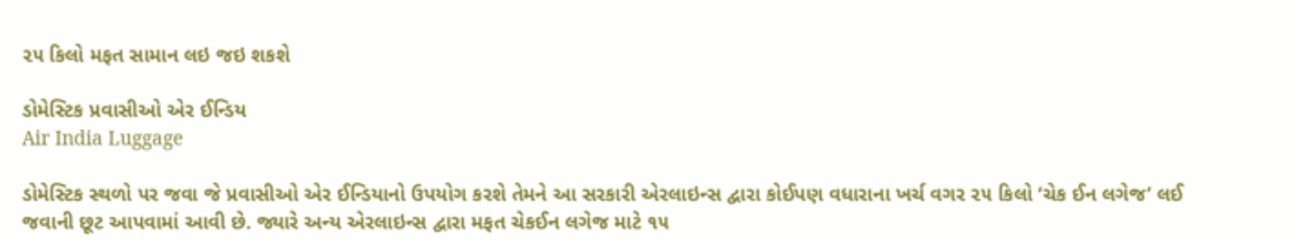૨૫ કિલો મફત સામાન લઇ જઇ શકશે

ડોમેસ્ટિક પ્રવાસીઓ એર ઈન્ડિય
Air India Luggage

ડોમેસ્ટિક સ્થળો પર જવા જે પ્રવાસીઓ એર ઈન્ડિયાનો ઉપયોગ કરશે તેમને આ સરકારી એરલાઇન્સ દ્વારા કોઈપણ વધારાના ખર્ચ વગર ૨૫ કિલો ‘ચેક ઈન લગેજ’ લઈ જવાની છૂટ આપવામાં આવી છે. જ્યારે અન્ય એરલાઇન્સ દ્વારા મફત ચેકઈન લગેજ માટે ૧૫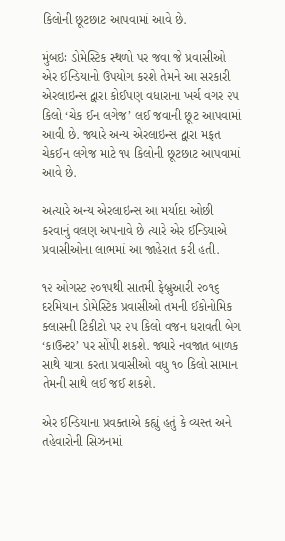કિલોની છૂટછાટ આપવામાં આવે છે.

મુંબઇઃ ડોમેસ્ટિક સ્થળો પર જવા જે પ્રવાસીઓ એર ઈન્ડિયાનો ઉપયોગ કરશે તેમને આ સરકારી એરલાઇન્સ દ્વારા કોઈપણ વધારાના ખર્ચ વગર ૨૫ કિલો ‘ચેક ઈન લગેજ’ લઈ જવાની છૂટ આપવામાં આવી છે. જ્યારે અન્ય એરલાઇન્સ દ્વારા મફત ચેકઈન લગેજ માટે ૧૫ કિલોની છૂટછાટ આપવામાં આવે છે.

અત્યારે અન્ય એરલાઇન્સ આ મર્યાદા ઓછી કરવાનું વલણ અપનાવે છે ત્યારે એર ઈન્ડિયાએ પ્રવાસીઓના લાભમાં આ જાહેરાત કરી હતી.

૧૨ ઓગસ્ટ ૨૦૧૫થી સાતમી ફેબ્રુઆરી ૨૦૧૬ દરમિયાન ડોમેસ્ટિક પ્રવાસીઓ તમની ઈકોનોમિક ક્લાસની ટિકીટો પર ૨૫ કિલો વજન ધરાવતી બેગ ‘કાઉન્ટર’ પર સોંપી શકશે. જ્યારે નવજાત બાળક સાથે યાત્રા કરતા પ્રવાસીઓ વધુ ૧૦ કિલો સામાન તેમની સાથે લઈ જઈ શકશે.

એર ઈન્ડિયાના પ્રવક્તાએ કહ્યું હતું કે વ્યસ્ત અને તહેવારોની સિઝનમાં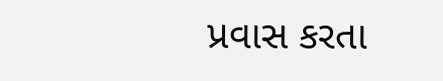પ્રવાસ કરતા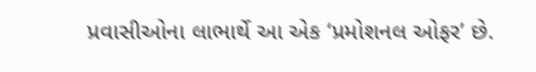પ્રવાસીઓના લાભાર્થે આ એક ‘પ્રમોશનલ ઓફર’ છે.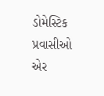ડોમેસ્ટિક પ્રવાસીઓ એર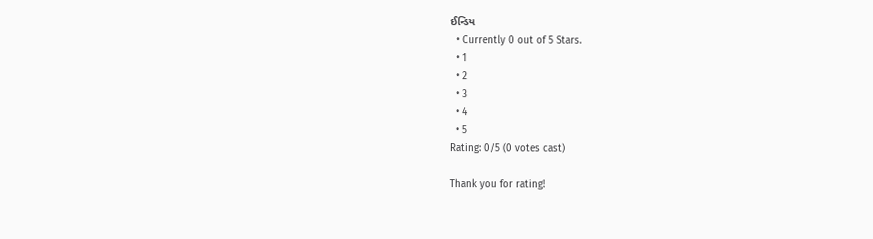ઈન્ડિય
  • Currently 0 out of 5 Stars.
  • 1
  • 2
  • 3
  • 4
  • 5
Rating: 0/5 (0 votes cast)

Thank you for rating!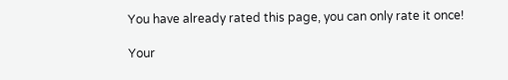You have already rated this page, you can only rate it once!

Your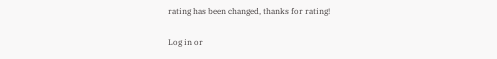rating has been changed, thanks for rating!

Log in or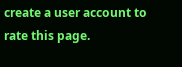create a user account to rate this page.